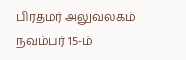பிரதமர் அலுவலகம்
நவம்பர் 15-ம்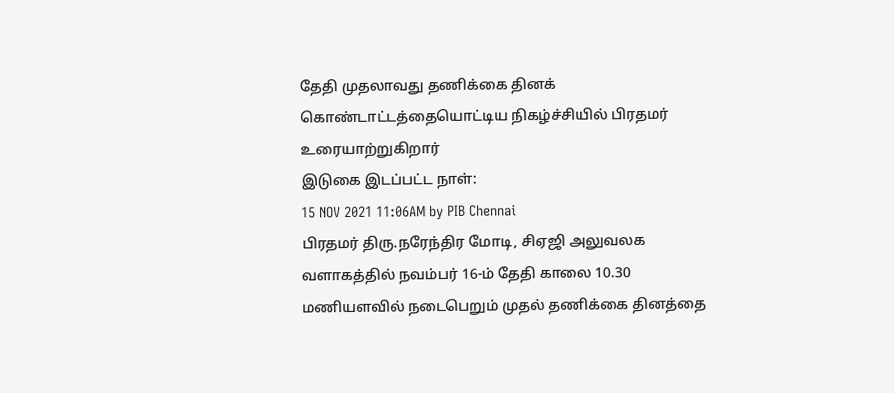தேதி முதலாவது தணிக்கை தினக் கொண்டாட்டத்தையொட்டிய நிகழ்ச்சியில் பிரதமர் உரையாற்றுகிறார்
இடுகை இடப்பட்ட நாள்:
15 NOV 2021 11:06AM by PIB Chennai
பிரதமர் திரு.நரேந்திர மோடி, சிஏஜி அலுவலக வளாகத்தில் நவம்பர் 16-ம் தேதி காலை 10.30 மணியளவில் நடைபெறும் முதல் தணிக்கை தினத்தை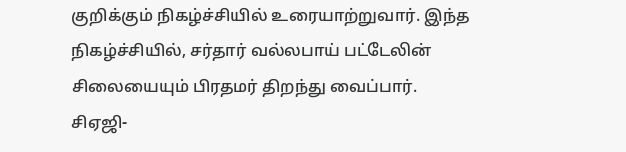குறிக்கும் நிகழ்ச்சியில் உரையாற்றுவார். இந்த நிகழ்ச்சியில், சர்தார் வல்லபாய் பட்டேலின் சிலையையும் பிரதமர் திறந்து வைப்பார்.
சிஏஜி-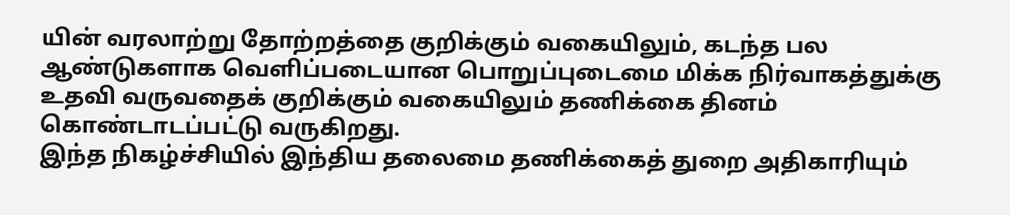யின் வரலாற்று தோற்றத்தை குறிக்கும் வகையிலும், கடந்த பல ஆண்டுகளாக வெளிப்படையான பொறுப்புடைமை மிக்க நிர்வாகத்துக்கு உதவி வருவதைக் குறிக்கும் வகையிலும் தணிக்கை தினம் கொண்டாடப்பட்டு வருகிறது.
இந்த நிகழ்ச்சியில் இந்திய தலைமை தணிக்கைத் துறை அதிகாரியும்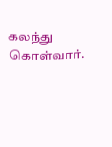கலந்து கொள்வார்.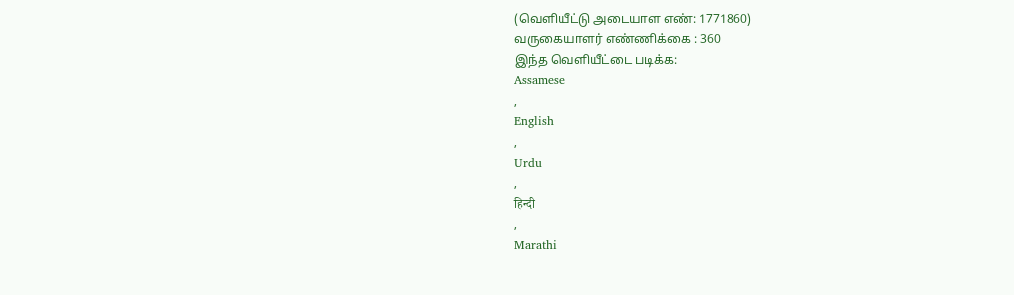(வெளியீட்டு அடையாள எண்: 1771860)
வருகையாளர் எண்ணிக்கை : 360
இந்த வெளியீட்டை படிக்க:
Assamese
,
English
,
Urdu
,
हिन्दी
,
Marathi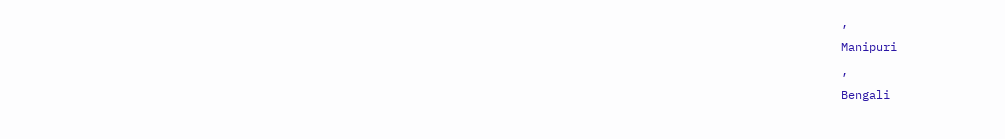,
Manipuri
,
Bengali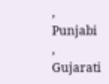,
Punjabi
,
Gujarati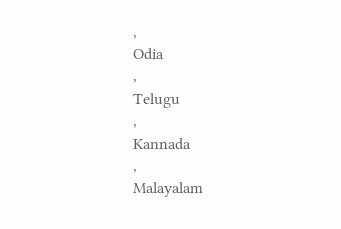,
Odia
,
Telugu
,
Kannada
,
Malayalam